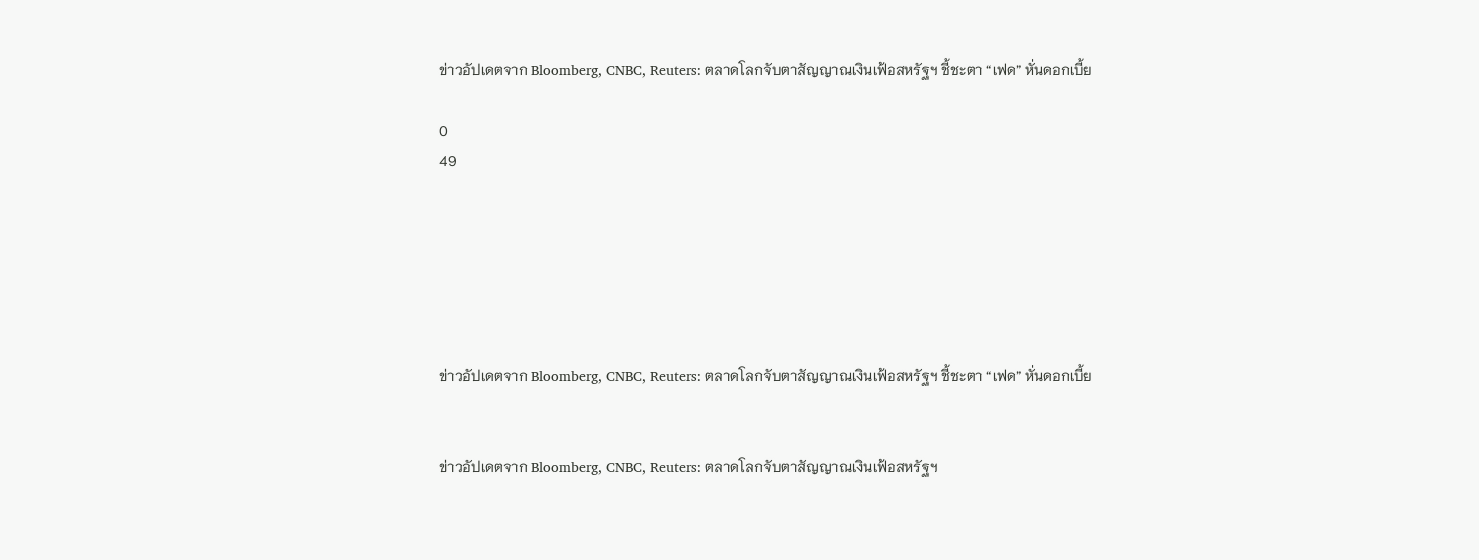ข่าวอัปเดตจาก Bloomberg, CNBC, Reuters: ตลาดโลกจับตาสัญญาณเงินเฟ้อสหรัฐฯ ชี้ชะตา “เฟด” หั่นดอกเบี้ย

0
49






ข่าวอัปเดตจาก Bloomberg, CNBC, Reuters: ตลาดโลกจับตาสัญญาณเงินเฟ้อสหรัฐฯ ชี้ชะตา “เฟด” หั่นดอกเบี้ย


ข่าวอัปเดตจาก Bloomberg, CNBC, Reuters: ตลาดโลกจับตาสัญญาณเงินเฟ้อสหรัฐฯ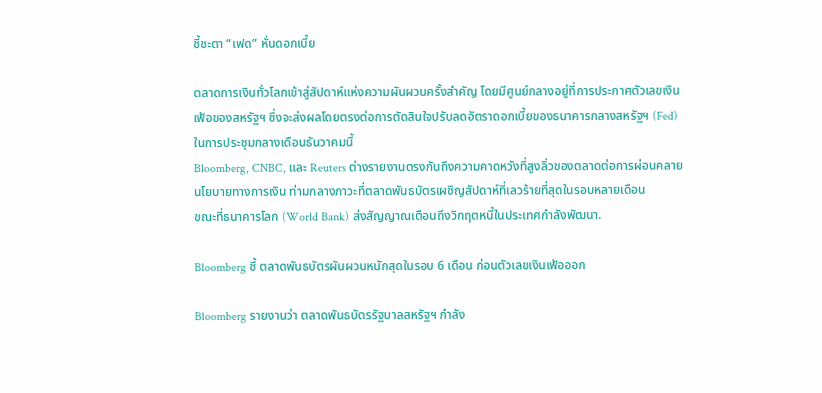ชี้ชะตา “เฟด” หั่นดอกเบี้ย

ตลาดการเงินทั่วโลกเข้าสู่สัปดาห์แห่งความผันผวนครั้งสำคัญ โดยมีศูนย์กลางอยู่ที่การประกาศตัวเลขเงินเฟ้อของสหรัฐฯ ซึ่งจะส่งผลโดยตรงต่อการตัดสินใจปรับลดอัตราดอกเบี้ยของธนาคารกลางสหรัฐฯ (Fed) ในการประชุมกลางเดือนธันวาคมนี้
Bloomberg, CNBC, และ Reuters ต่างรายงานตรงกันถึงความคาดหวังที่สูงลิ่วของตลาดต่อการผ่อนคลายนโยบายทางการเงิน ท่ามกลางภาวะที่ตลาดพันธบัตรเผชิญสัปดาห์ที่เลวร้ายที่สุดในรอบหลายเดือน
ขณะที่ธนาคารโลก (World Bank) ส่งสัญญาณเตือนถึงวิกฤตหนี้ในประเทศกำลังพัฒนา.

Bloomberg ชี้ ตลาดพันธบัตรผันผวนหนักสุดในรอบ 6 เดือน ก่อนตัวเลขเงินเฟ้อออก

Bloomberg รายงานว่า ตลาดพันธบัตรรัฐบาลสหรัฐฯ กำลัง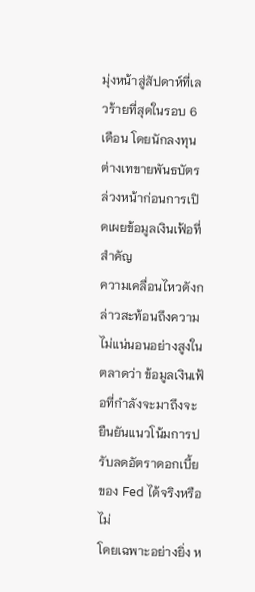มุ่งหน้าสู่สัปดาห์ที่เลวร้ายที่สุดในรอบ 6 เดือน โดยนักลงทุนต่างเทขายพันธบัตรล่วงหน้าก่อนการเปิดเผยข้อมูลเงินเฟ้อที่สำคัญ
ความเคลื่อนไหวดังกล่าวสะท้อนถึงความไม่แน่นอนอย่างสูงในตลาดว่า ข้อมูลเงินเฟ้อที่กำลังจะมาถึงจะยืนยันแนวโน้มการปรับลดอัตราดอกเบี้ยของ Fed ได้จริงหรือไม่
โดยเฉพาะอย่างยิ่ง ห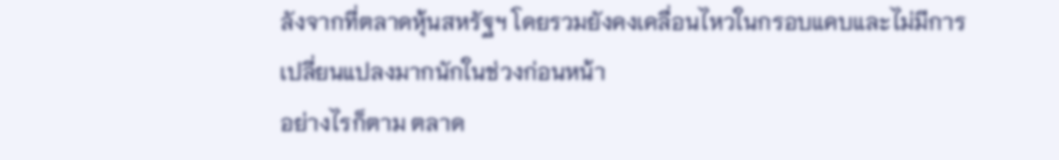ลังจากที่ตลาดหุ้นสหรัฐฯ โดยรวมยังคงเคลื่อนไหวในกรอบแคบและไม่มีการเปลี่ยนแปลงมากนักในช่วงก่อนหน้า
อย่างไรก็ตาม ตลาด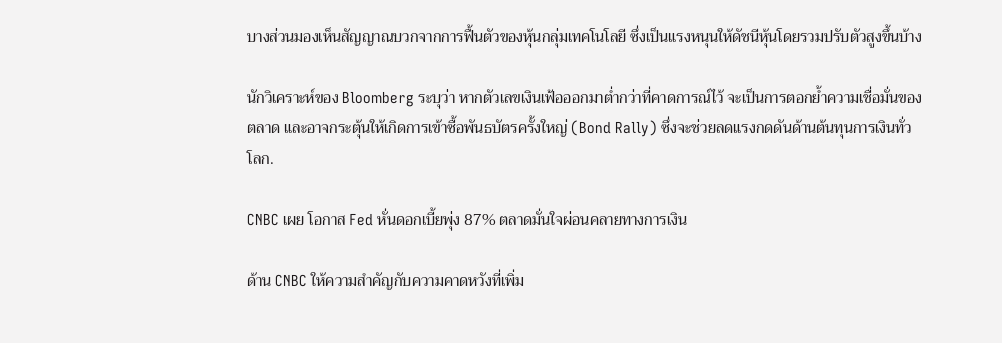บางส่วนมองเห็นสัญญาณบวกจากการฟื้นตัวของหุ้นกลุ่มเทคโนโลยี ซึ่งเป็นแรงหนุนให้ดัชนีหุ้นโดยรวมปรับตัวสูงขึ้นบ้าง

นักวิเคราะห์ของ Bloomberg ระบุว่า หากตัวเลขเงินเฟ้อออกมาต่ำกว่าที่คาดการณ์ไว้ จะเป็นการตอกย้ำความเชื่อมั่นของตลาด และอาจกระตุ้นให้เกิดการเข้าซื้อพันธบัตรครั้งใหญ่ (Bond Rally) ซึ่งจะช่วยลดแรงกดดันด้านต้นทุนการเงินทั่วโลก.

CNBC เผย โอกาส Fed หั่นดอกเบี้ยพุ่ง 87% ตลาดมั่นใจผ่อนคลายทางการเงิน

ด้าน CNBC ให้ความสำคัญกับความคาดหวังที่เพิ่ม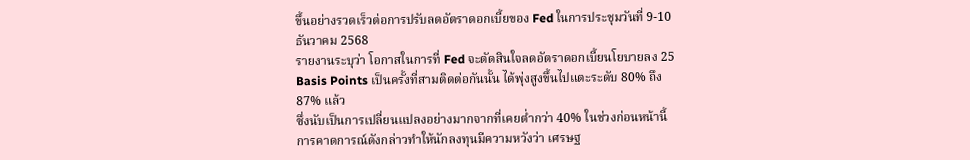ขึ้นอย่างรวดเร็วต่อการปรับลดอัตราดอกเบี้ยของ Fed ในการประชุมวันที่ 9-10 ธันวาคม 2568
รายงานระบุว่า โอกาสในการที่ Fed จะตัดสินใจลดอัตราดอกเบี้ยนโยบายลง 25 Basis Points เป็นครั้งที่สามติดต่อกันนั้น ได้พุ่งสูงขึ้นไปแตะระดับ 80% ถึง 87% แล้ว
ซึ่งนับเป็นการเปลี่ยนแปลงอย่างมากจากที่เคยต่ำกว่า 40% ในช่วงก่อนหน้านี้
การคาดการณ์ดังกล่าวทำให้นักลงทุนมีความหวังว่า เศรษฐ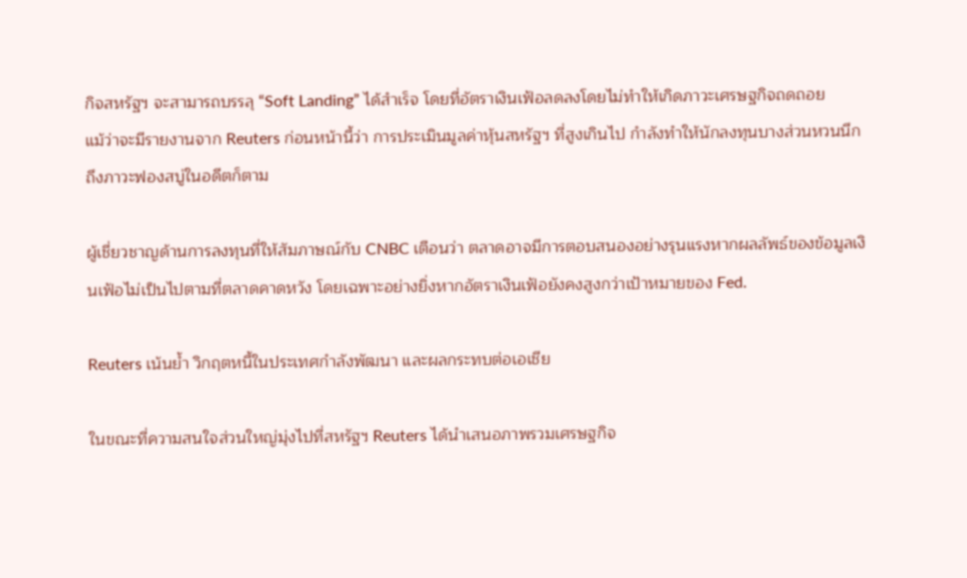กิจสหรัฐฯ จะสามารถบรรลุ “Soft Landing” ได้สำเร็จ โดยที่อัตราเงินเฟ้อลดลงโดยไม่ทำให้เกิดภาวะเศรษฐกิจถดถอย
แม้ว่าจะมีรายงานจาก Reuters ก่อนหน้านี้ว่า การประเมินมูลค่าหุ้นสหรัฐฯ ที่สูงเกินไป กำลังทำให้นักลงทุนบางส่วนหวนนึกถึงภาวะฟองสบู่ในอดีตก็ตาม

ผู้เชี่ยวชาญด้านการลงทุนที่ให้สัมภาษณ์กับ CNBC เตือนว่า ตลาดอาจมีการตอบสนองอย่างรุนแรงหากผลลัพธ์ของข้อมูลเงินเฟ้อไม่เป็นไปตามที่ตลาดคาดหวัง โดยเฉพาะอย่างยิ่งหากอัตราเงินเฟ้อยังคงสูงกว่าเป้าหมายของ Fed.

Reuters เน้นย้ำ วิกฤตหนี้ในประเทศกำลังพัฒนา และผลกระทบต่อเอเชีย

ในขณะที่ความสนใจส่วนใหญ่มุ่งไปที่สหรัฐฯ Reuters ได้นำเสนอภาพรวมเศรษฐกิจ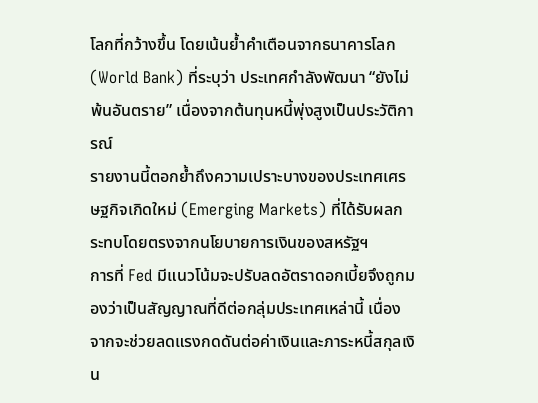โลกที่กว้างขึ้น โดยเน้นย้ำคำเตือนจากธนาคารโลก (World Bank) ที่ระบุว่า ประเทศกำลังพัฒนา “ยังไม่พ้นอันตราย” เนื่องจากต้นทุนหนี้พุ่งสูงเป็นประวัติการณ์
รายงานนี้ตอกย้ำถึงความเปราะบางของประเทศเศรษฐกิจเกิดใหม่ (Emerging Markets) ที่ได้รับผลกระทบโดยตรงจากนโยบายการเงินของสหรัฐฯ
การที่ Fed มีแนวโน้มจะปรับลดอัตราดอกเบี้ยจึงถูกมองว่าเป็นสัญญาณที่ดีต่อกลุ่มประเทศเหล่านี้ เนื่องจากจะช่วยลดแรงกดดันต่อค่าเงินและภาระหนี้สกุลเงิน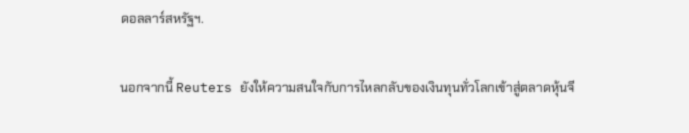ดอลลาร์สหรัฐฯ.

นอกจากนี้ Reuters ยังให้ความสนใจกับการไหลกลับของเงินทุนทั่วโลกเข้าสู่ตลาดหุ้นจี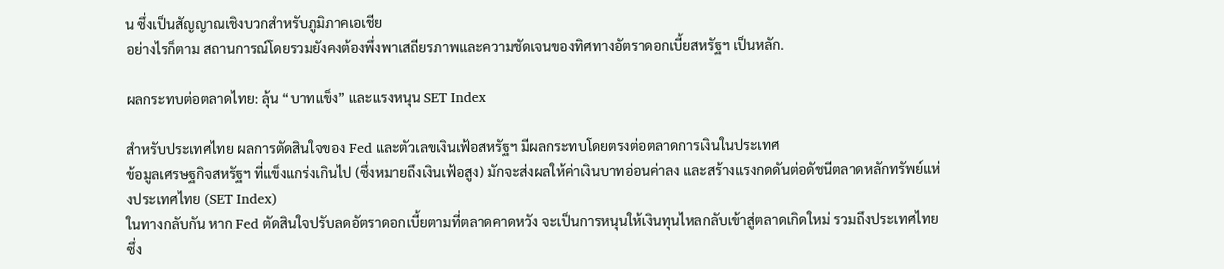น ซึ่งเป็นสัญญาณเชิงบวกสำหรับภูมิภาคเอเชีย
อย่างไรก็ตาม สถานการณ์โดยรวมยังคงต้องพึ่งพาเสถียรภาพและความชัดเจนของทิศทางอัตราดอกเบี้ยสหรัฐฯ เป็นหลัก.

ผลกระทบต่อตลาดไทย: ลุ้น “บาทแข็ง” และแรงหนุน SET Index

สำหรับประเทศไทย ผลการตัดสินใจของ Fed และตัวเลขเงินเฟ้อสหรัฐฯ มีผลกระทบโดยตรงต่อตลาดการเงินในประเทศ
ข้อมูลเศรษฐกิจสหรัฐฯ ที่แข็งแกร่งเกินไป (ซึ่งหมายถึงเงินเฟ้อสูง) มักจะส่งผลให้ค่าเงินบาทอ่อนค่าลง และสร้างแรงกดดันต่อดัชนีตลาดหลักทรัพย์แห่งประเทศไทย (SET Index)
ในทางกลับกัน หาก Fed ตัดสินใจปรับลดอัตราดอกเบี้ยตามที่ตลาดคาดหวัง จะเป็นการหนุนให้เงินทุนไหลกลับเข้าสู่ตลาดเกิดใหม่ รวมถึงประเทศไทย ซึ่ง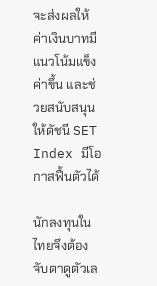จะส่งผลให้ค่าเงินบาทมีแนวโน้มแข็งค่าขึ้น และช่วยสนับสนุนให้ดัชนี SET Index มีโอกาสฟื้นตัวได้

นักลงทุนในไทยจึงต้องจับตาดูตัวเล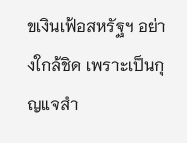ขเงินเฟ้อสหรัฐฯ อย่างใกล้ชิด เพราะเป็นกุญแจสำ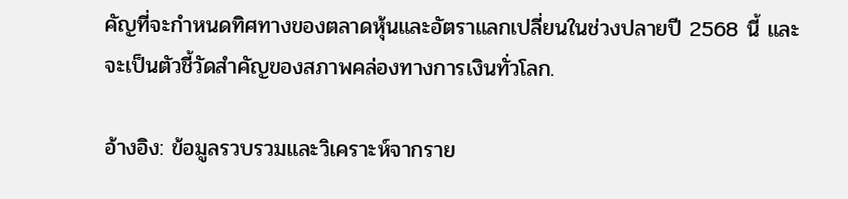คัญที่จะกำหนดทิศทางของตลาดหุ้นและอัตราแลกเปลี่ยนในช่วงปลายปี 2568 นี้ และจะเป็นตัวชี้วัดสำคัญของสภาพคล่องทางการเงินทั่วโลก.

อ้างอิง: ข้อมูลรวบรวมและวิเคราะห์จากราย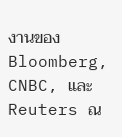งานของ Bloomberg, CNBC, และ Reuters ณ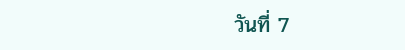วันที่ 7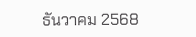ธันวาคม 2568